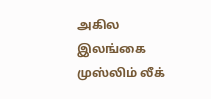அகில இலங்கை முஸ்லிம் லீக்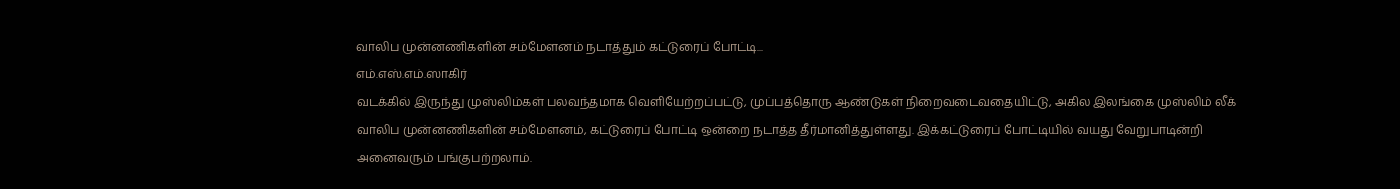வாலிப முன்னணிகளின் சம்மேளனம் நடாத்தும் கட்டுரைப் போட்டி...
எம்.எஸ்.எம்.ஸாகிர்
வடக்கில் இருந்து முஸ்லிம்கள் பலவந்தமாக வெளியேற்றப்பட்டு, முப்பத்தொரு ஆண்டுகள் நிறைவடைவதையிட்டு, அகில இலங்கை முஸ்லிம் லீக் வாலிப முன்னணிகளின் சம்மேளனம், கட்டுரைப் போட்டி ஒன்றை நடாத்த தீர்மானித்துள்ளது. இக்கட்டுரைப் போட்டியில் வயது வேறுபாடின்றி அனைவரும் பங்குபற்றலாம்.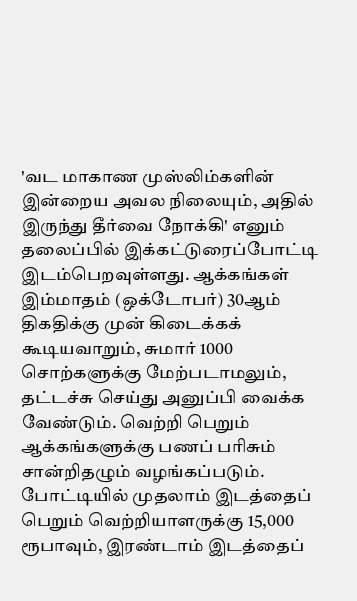'வட மாகாண முஸ்லிம்களின் இன்றைய அவல நிலையும், அதில் இருந்து தீர்வை நோக்கி' எனும் தலைப்பில் இக்கட்டுரைப்போட்டி இடம்பெறவுள்ளது. ஆக்கங்கள் இம்மாதம் (ஒக்டோபர்) 30ஆம் திகதிக்கு முன் கிடைக்கக் கூடியவாறும், சுமார் 1000 சொற்களுக்கு மேற்படாமலும், தட்டச்சு செய்து அனுப்பி வைக்க வேண்டும். வெற்றி பெறும் ஆக்கங்களுக்கு பணப் பரிசும் சான்றிதழும் வழங்கப்படும்.
போட்டியில் முதலாம் இடத்தைப் பெறும் வெற்றியாளருக்கு 15,000 ரூபாவும், இரண்டாம் இடத்தைப்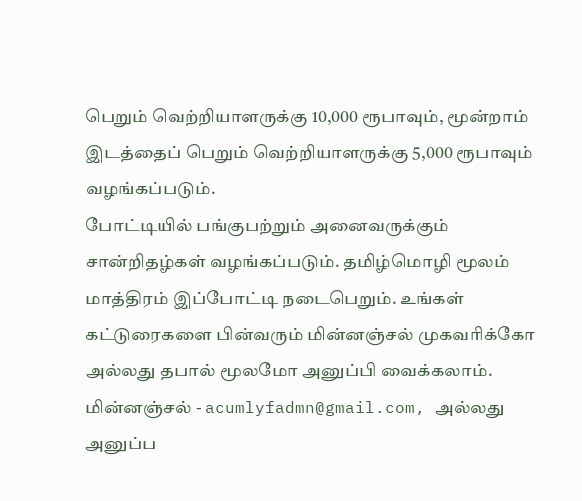பெறும் வெற்றியாளருக்கு 10,000 ரூபாவும், மூன்றாம் இடத்தைப் பெறும் வெற்றியாளருக்கு 5,000 ரூபாவும் வழங்கப்படும்.
போட்டியில் பங்குபற்றும் அனைவருக்கும் சான்றிதழ்கள் வழங்கப்படும். தமிழ்மொழி மூலம் மாத்திரம் இப்போட்டி நடைபெறும். உங்கள் கட்டுரைகளை பின்வரும் மின்னஞ்சல் முகவரிக்கோ அல்லது தபால் மூலமோ அனுப்பி வைக்கலாம்.
மின்னஞ்சல் - acumlyfadmn@gmail.com, அல்லது அனுப்ப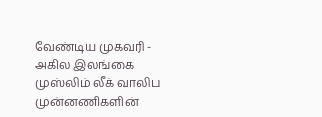வேண்டிய முகவரி - அகில இலங்கை முஸ்லிம் லீக் வாலிப முன்னணிகளின்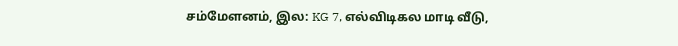சம்மேளனம், இல: KG 7, எல்விடிகல மாடி வீடு,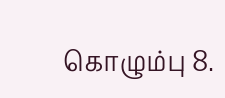கொழும்பு 8.